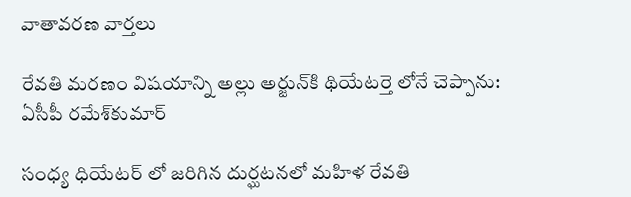వాతావరణ వార్తలు

రేవతి మరణం విషయాన్ని అల్లు అర్జున్‌కి థియేటర్తె లోనే చెప్పాను: ఏసీపీ రమేశ్‌కుమార్‌

సంధ్య ధియేటర్ లో జరిగిన దుర్ఘటనలో మహిళ రేవతి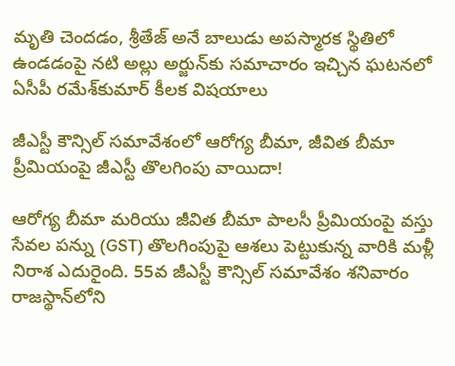మృతి చెందడం, శ్రీతేజ్‌ అనే బాలుడు అపస్మారక స్థితిలో ఉండడంపై నటి అల్లు అర్జున్‌కు సమాచారం ఇచ్చిన ఘటనలో ఏసీపీ రమేశ్‌కుమార్‌ కీలక విషయాలు

జీఎస్టీ కౌన్సిల్ సమావేశంలో ఆరోగ్య బీమా, జీవిత బీమా ప్రీమియంపై జీఎస్టీ తొలగింపు వాయిదా!

ఆరోగ్య బీమా మరియు జీవిత బీమా పాలసీ ప్రీమియంపై వస్తు సేవల పన్ను (GST) తొలగింపుపై ఆశలు పెట్టుకున్న వారికి మళ్లీ నిరాశ ఎదురైంది. 55వ జీఎస్టీ కౌన్సిల్ సమావేశం శనివారం రాజస్థాన్‌లోని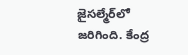జైసల్మేర్‌లో జరిగింది. కేంద్ర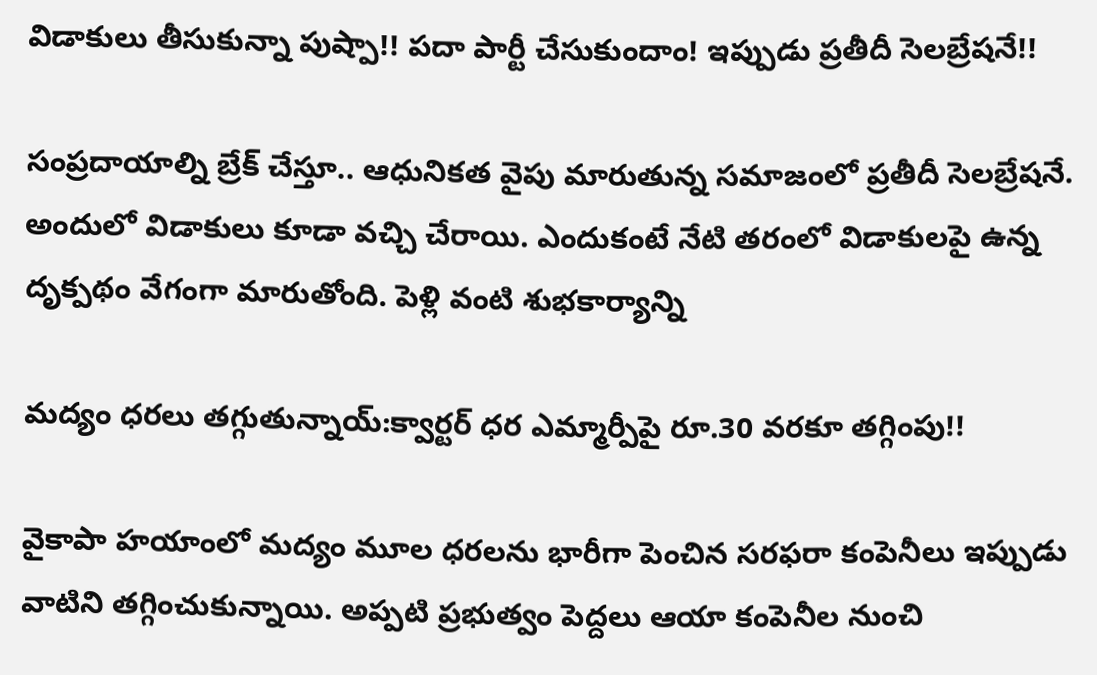విడాకులు తీసుకున్నా పుష్పా!! పదా పార్టీ చేసుకుందాం! ఇప్పుడు ప్రతీదీ సెలబ్రేషనే!!

సంప్రదాయాల్ని బ్రేక్ చేస్తూ.. ఆధునికత వైపు మారుతున్న సమాజంలో ప్రతీదీ సెలబ్రేషనే. అందులో విడాకులు కూడా వచ్చి చేరాయి. ఎందుకంటే నేటి తరంలో విడాకులపై ఉన్న దృక్పథం వేగంగా మారుతోంది. పెళ్లి వంటి శుభకార్యాన్ని

మద్యం ధరలు తగ్గుతున్నాయ్:క్వార్టర్ ధర ఎమ్మార్పీపై రూ.30 వరకూ తగ్గింపు!!

వైకాపా హయాంలో మద్యం మూల ధరలను భారీగా పెంచిన సరఫరా కంపెనీలు ఇప్పుడు వాటిని తగ్గించుకున్నాయి. అప్పటి ప్రభుత్వం పెద్దలు ఆయా కంపెనీల నుంచి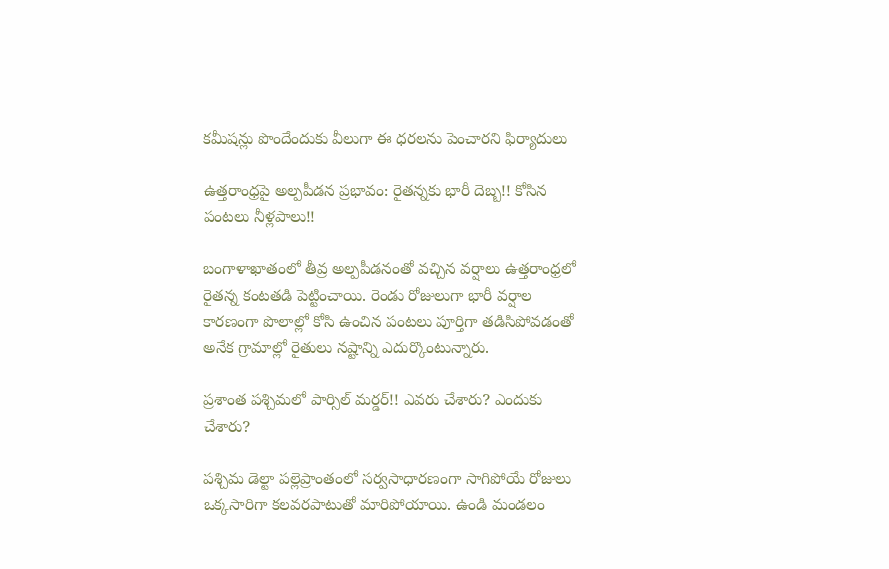కమీషన్లు పొందేందుకు వీలుగా ఈ ధరలను పెంచారని ఫిర్యాదులు

ఉత్తరాంధ్రపై అల్పపీడన ప్రభావం: రైతన్నకు భారీ దెబ్బ!! కోసిన పంటలు నీళ్లపాలు!!

బంగాళాఖాతంలో తీవ్ర అల్పపీడనంతో వచ్చిన వర్షాలు ఉత్తరాంధ్రలో రైతన్న కంటతడి పెట్టించాయి. రెండు రోజులుగా భారీ వర్షాల కారణంగా పొలాల్లో కోసి ఉంచిన పంటలు పూర్తిగా తడిసిపోవడంతో అనేక గ్రామాల్లో రైతులు నష్టాన్ని ఎదుర్కొంటున్నారు.

ప్రశాంత పశ్చిమలో పార్సిల్ మర్డర్!! ఎవరు చేశారు? ఎందుకు చేశారు?

పశ్చిమ డెల్టా పల్లెప్రాంతంలో సర్వసాధారణంగా సాగిపోయే రోజులు ఒక్కసారిగా కలవరపాటుతో మారిపోయాయి. ఉండి మండలం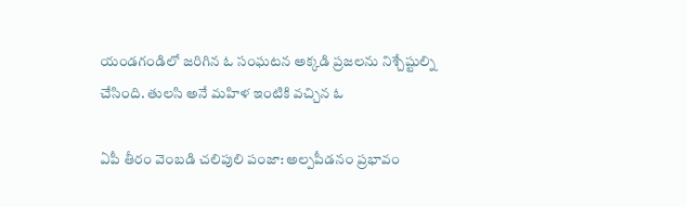యండగండిలో జరిగిన ఓ సంఘటన అక్కడి ప్రజలను నిశ్చేష్టుల్ని చేసింది. తులసి అనే మహిళ ఇంటికి వచ్చిన ఓ

ఏపీ తీరం వెంబడి చలిపులి పంజా: అల్పపీడనం ప్రభావం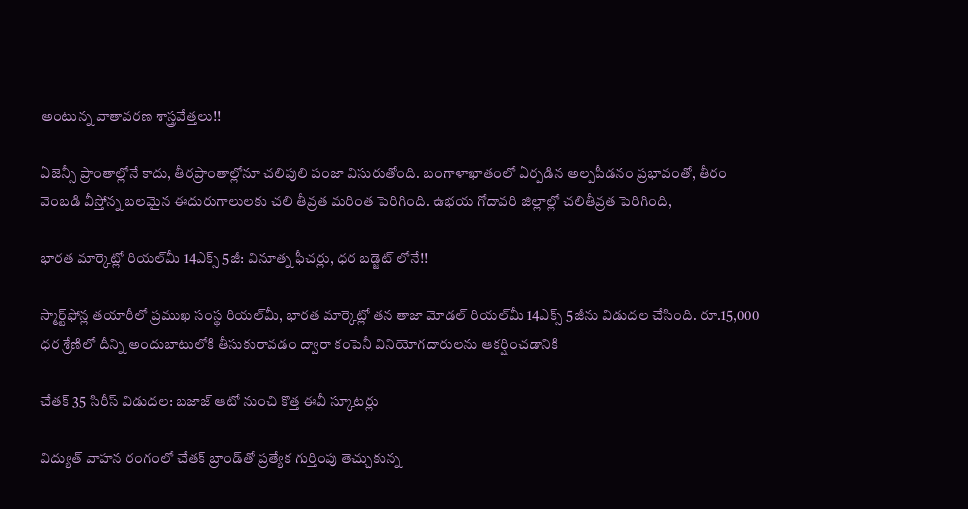అంటున్న వాతావరణ శాస్త్రవేత్తలు!!

ఏజెన్సీ ప్రాంతాల్లోనే కాదు, తీరప్రాంతాల్లోనూ చలిపులి పంజా విసురుతోంది. బంగాళాఖాతంలో ఏర్పడిన అల్పపీడనం ప్రభావంతో, తీరం వెంబడి వీస్తోన్న బలమైన ఈదురుగాలులకు చలి తీవ్రత మరింత పెరిగింది. ఉభయ గోదావరి జిల్లాల్లో చలితీవ్రత పెరిగింది,

భారత మార్కెట్లో రియల్‌మీ 14ఎక్స్‌ 5జీ: వినూత్న ఫీచర్లు, ధర బడ్జెట్ లోనే!!

స్మార్ట్‌ఫోన్ల తయారీలో ప్రముఖ సంస్థ రియల్‌మీ, భారత మార్కెట్లో తన తాజా మోడల్‌ రియల్‌మీ 14ఎక్స్‌ 5జీను విడుదల చేసింది. రూ.15,000 ధర శ్రేణిలో దీన్ని అందుబాటులోకి తీసుకురావడం ద్వారా కంపెనీ వినియోగదారులను ఆకర్షించడానికి

చేతక్‌ 35 సిరీస్‌ విడుదల: బజాజ్‌ ఆటో నుంచి కొత్త ఈవీ స్కూటర్లు

విద్యుత్‌ వాహన రంగంలో చేతక్‌ బ్రాండ్‌తో ప్రత్యేక గుర్తింపు తెచ్చుకున్న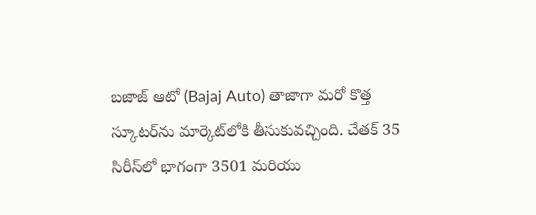బజాజ్‌ ఆటో (Bajaj Auto) తాజాగా మరో కొత్త స్కూటర్‌ను మార్కెట్‌లోకి తీసుకువచ్చింది. చేతక్‌ 35 సిరీస్‌లో భాగంగా 3501 మరియు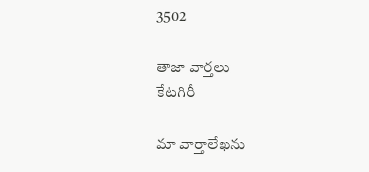3502

తాజా వార్తలు
కేటగిరీ

మా వార్తాలేఖను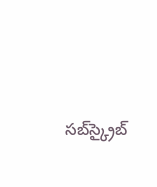సబ్‌స్క్రైబ్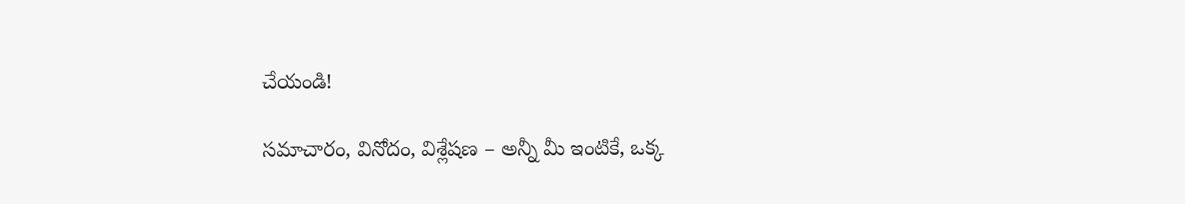చేయండి!

సమాచారం, వినోదం, విశ్లేషణ – అన్నీ మీ ఇంటికే, ఒక్క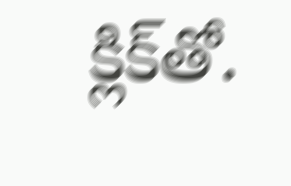క్లిక్‌తో.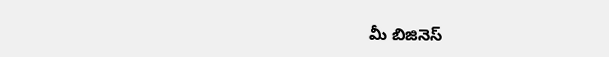మీ బిజినెస్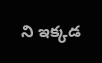ని ఇక్కడ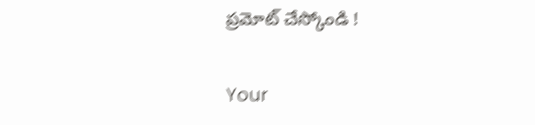ప్రమోట్ చేస్కోండి !

Your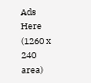Ads Here (1260 x 240 area)